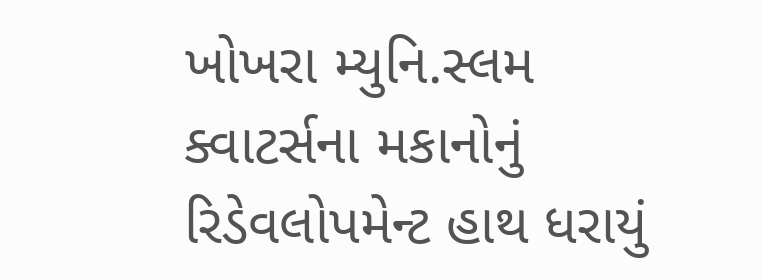ખોખરા મ્યુનિ.સ્લમ ક્વાટર્સના મકાનોનું રિડેવલોપમેન્ટ હાથ ધરાયું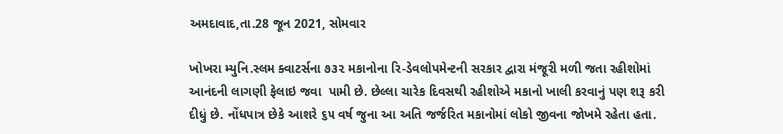અમદાવાદ,તા.28 જૂન 2021, સોમવાર

ખોખરા મ્યુનિ.સ્લમ ક્વાટર્સના ૭૩૨ મકાનોના રિ-ડેવલોપમેન્ટની સરકાર દ્વારા મંજૂરી મળી જતા રહીશોમાં આનંદની લાગણી ફેલાઇ જવા  પામી છે. છેલ્લા ચારેક દિવસથી રહીશોએ મકાનો ખાલી કરવાનું પણ શરૂ કરી દીધું છે. નોંધપાત્ર છેકે આશરે ૬૫ વર્ષ જુના આ અતિ જર્જરિત મકાનોમાં લોકો જીવના જોખમે રહેતા હતા.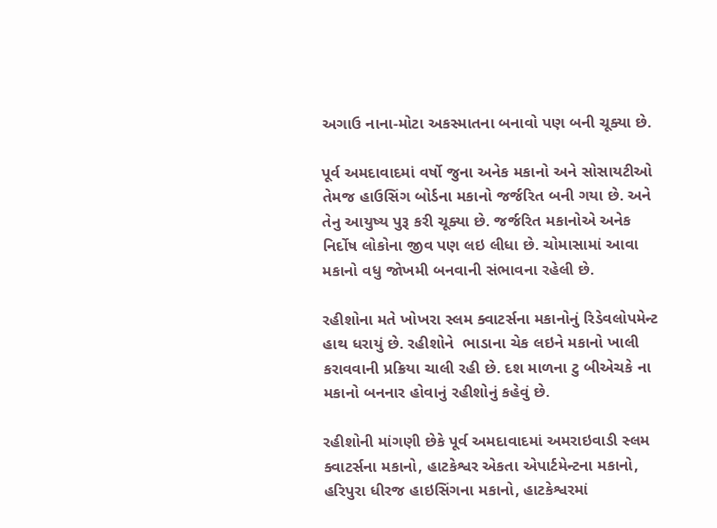અગાઉ નાના-મોટા અકસ્માતના બનાવો પણ બની ચૂક્યા છે.

પૂર્વ અમદાવાદમાં વર્ષો જુના અનેક મકાનો અને સોસાયટીઓ તેમજ હાઉસિંગ બોર્ડના મકાનો જર્જરિત બની ગયા છે. અને તેનુ આયુષ્ય પુરૂ કરી ચૂક્યા છે. જર્જરિત મકાનોએ અનેક નિર્દોષ લોકોના જીવ પણ લઇ લીધા છે. ચોમાસામાં આવા મકાનો વધુ જોખમી બનવાની સંભાવના રહેલી છે.

રહીશોના મતે ખોખરા સ્લમ ક્વાટર્સના મકાનોનું રિડેવલોપમેન્ટ હાથ ધરાયું છે. રહીશોને  ભાડાના ચેક લઇને મકાનો ખાલી કરાવવાની પ્રક્રિયા ચાલી રહી છે. દશ માળના ટુ બીએચકે ના મકાનો બનનાર હોવાનું રહીશોનું કહેવું છે.

રહીશોની માંગણી છેકે પૂર્વ અમદાવાદમાં અમરાઇવાડી સ્લમ ક્વાટર્સના મકાનો, હાટકેશ્વર એકતા એપાર્ટમેન્ટના મકાનો, હરિપુરા ધીરજ હાઇસિંગના મકાનો, હાટકેશ્વરમાં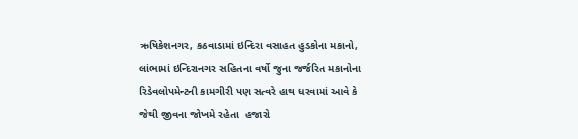ઋષિકેશનગર, કઠવાડામાં ઇન્દિરા વસાહત હુડકોના મકાનો, લાંભામાં ઇન્દિરાનગર સહિતના વર્ષો જુના જર્જરિત મકાનોના રિડેવલોપમેન્ટની કામગીરી પણ સત્વરે હાથ ધરવામાં આવે કે જેથી જીવના જોખમે રહેતા  હજારો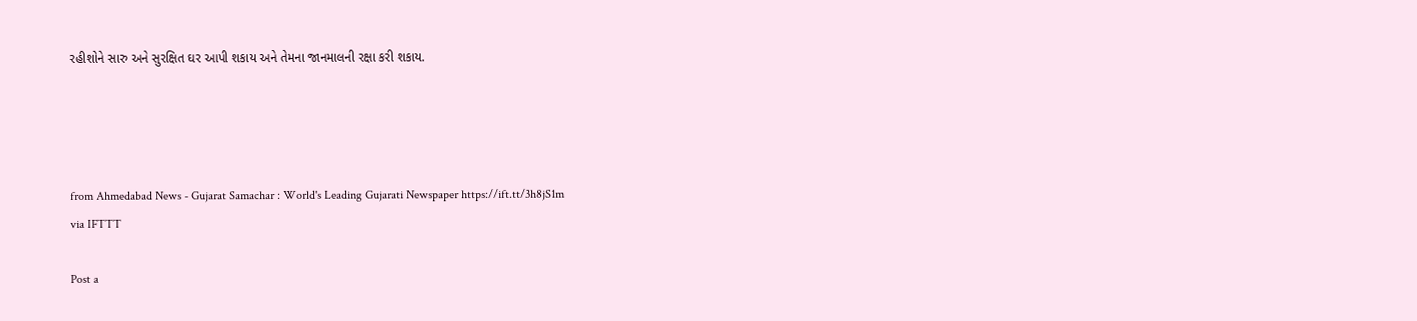રહીશોને સારુ અને સુરક્ષિત ઘર આપી શકાય અને તેમના જાનમાલની રક્ષા કરી શકાય.




from Ahmedabad News - Gujarat Samachar : World's Leading Gujarati Newspaper https://ift.tt/3h8jS1m
via IFTTT

Post a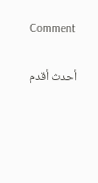Comment

أحدث أقدم